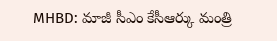MHBD: మాజీ సీఎం కేసీఆర్కు మంత్రి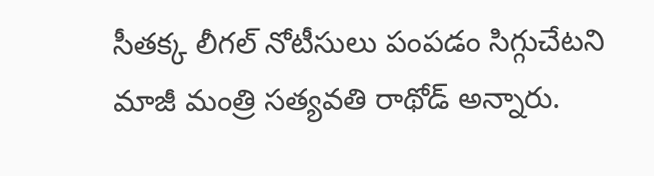సీతక్క లీగల్ నోటీసులు పంపడం సిగ్గుచేటని మాజీ మంత్రి సత్యవతి రాథోడ్ అన్నారు.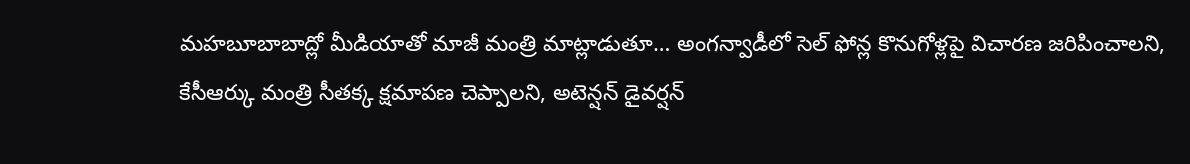మహబూబాబాద్లో మీడియాతో మాజీ మంత్రి మాట్లాడుతూ… అంగన్వాడీలో సెల్ ఫోన్ల కొనుగోళ్లపై విచారణ జరిపించాలని, కేసీఆర్కు మంత్రి సీతక్క క్షమాపణ చెప్పాలని, అటెన్షన్ డైవర్షన్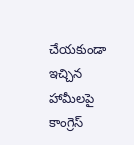చేయకుండా ఇచ్చిన హామీలపై కాంగ్రెస్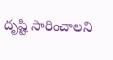దృష్టి సారించాలని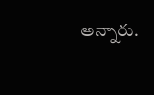అన్నారు.